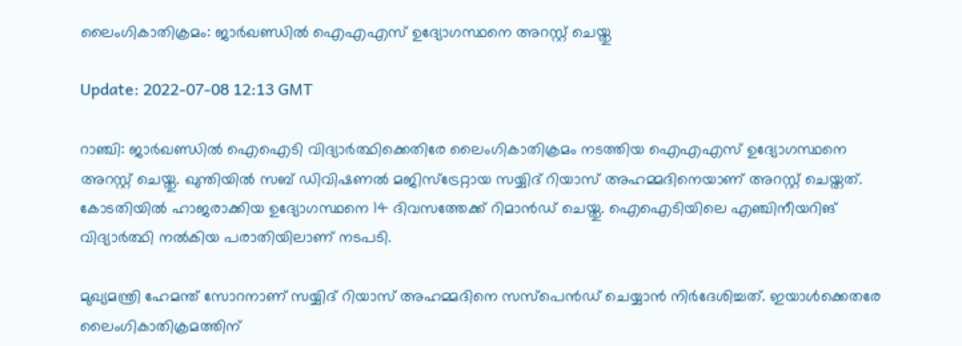ലൈംഗികാതിക്രമം: ജാര്‍ഖണ്ഡില്‍ ഐഎഎസ് ഉദ്യോഗസ്ഥനെ അറസ്റ്റ് ചെയ്തു

Update: 2022-07-08 12:13 GMT

റാഞ്ചി: ജാര്‍ഖണ്ഡില്‍ ഐഐടി വിദ്യാര്‍ത്ഥിക്കെതിരേ ലൈംഗികാതിക്രമം നടത്തിയ ഐഎഎസ് ഉദ്യോഗസ്ഥനെ അറസ്റ്റ് ചെയ്തു. ഖുന്തിയില്‍ സബ് ഡിവിഷണല്‍ മജിസ്‌ട്രേറ്റായ സയ്യിദ് റിയാസ് അഹമ്മദിനെയാണ് അറസ്റ്റ് ചെയ്തത്. കോടതിയില്‍ ഹാജരാക്കിയ ഉദ്യോഗസ്ഥനെ 14 ദിവസത്തേക്ക് റിമാന്‍ഡ് ചെയ്തു. ഐഐടിയിലെ എഞ്ചിനീയറിങ് വിദ്യാര്‍ത്ഥി നല്‍കിയ പരാതിയിലാണ് നടപടി.

മുഖ്യമന്ത്രി ഹേമന്ത് സോറനാണ് സയ്യിദ് റിയാസ് അഹമ്മദിനെ സസ്‌പെന്‍ഡ് ചെയ്യാന്‍ നിര്‍ദേശിച്ചത്. ഇയാള്‍ക്കെതരേ ലൈംഗികാതിക്രമത്തിന്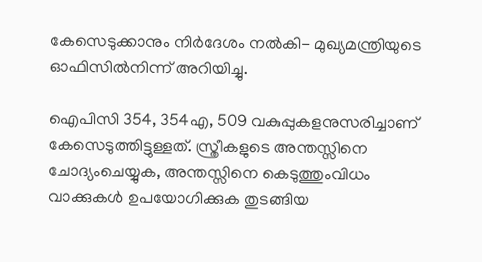കേസെടുക്കാനും നിര്‍ദേശം നല്‍കി- മുഖ്യമന്ത്രിയുടെ ഓഫിസില്‍നിന്ന് അറിയിച്ചു.

ഐപിസി 354, 354എ, 509 വകുപ്പുകളനുസരിച്ചാണ് കേസെടുത്തിട്ടുള്ളത്. സ്ത്രീകളുടെ അന്തസ്സിനെ ചോദ്യംചെയ്യുക, അന്തസ്സിനെ കെടുത്തുംവിധം വാക്കുകള്‍ ഉപയോഗിക്കുക തുടങ്ങിയ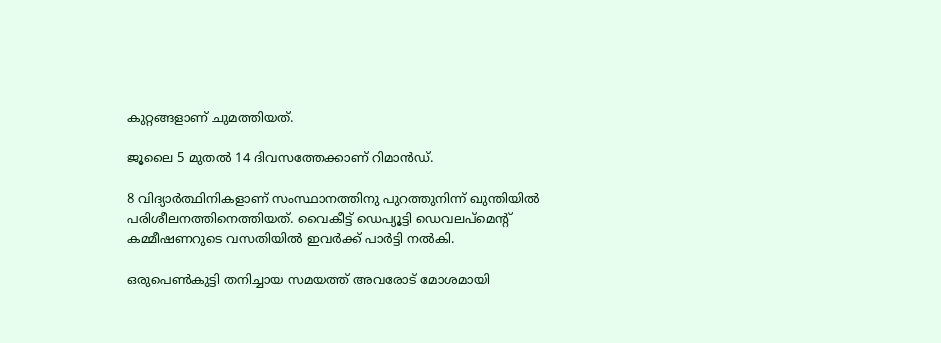കുറ്റങ്ങളാണ് ചുമത്തിയത്.

ജൂലൈ 5 മുതല്‍ 14 ദിവസത്തേക്കാണ് റിമാന്‍ഡ്.

8 വിദ്യാര്‍ത്ഥിനികളാണ് സംസ്ഥാനത്തിനു പുറത്തുനിന്ന് ഖുന്തിയില്‍ പരിശീലനത്തിനെത്തിയത്. വൈകീട്ട് ഡെപ്യൂട്ടി ഡെവലപ്‌മെന്റ് കമ്മീഷണറുടെ വസതിയില്‍ ഇവര്‍ക്ക് പാര്‍ട്ടി നല്‍കി.

ഒരുപെണ്‍കുട്ടി തനിച്ചായ സമയത്ത് അവരോട് മോശമായി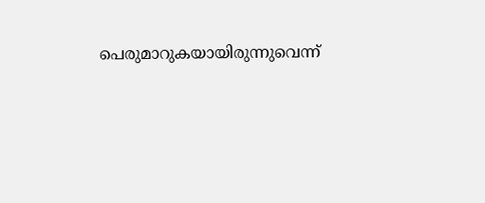പെരുമാറുകയായിരുന്നുവെന്ന്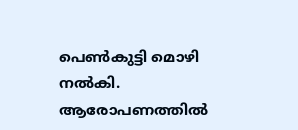പെണ്‍കുട്ടി മൊഴി നല്‍കി. ആരോപണത്തില്‍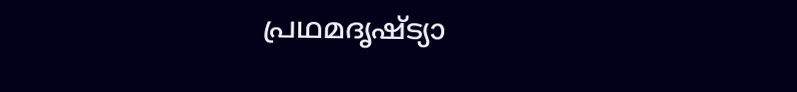പ്രഥമദൃഷ്ട്യാ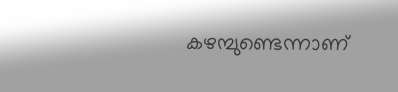കഴമ്പുണ്ടെന്നാണ്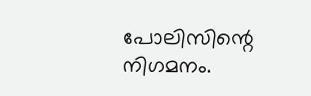പോലിസിന്റെ നിഗമനം.